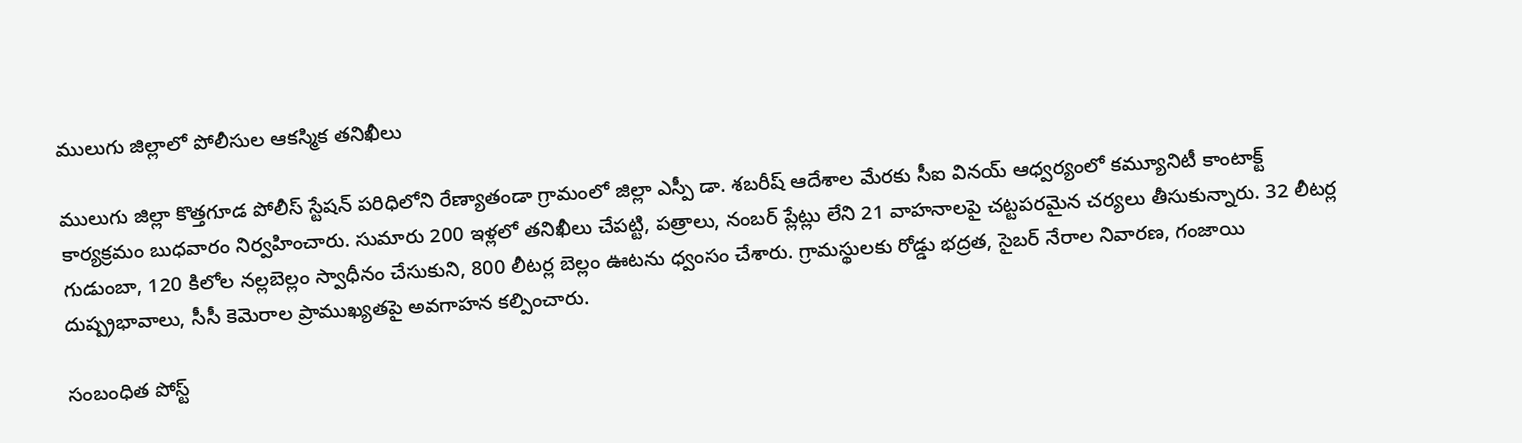ములుగు జిల్లాలో పోలీసుల ఆకస్మిక తనిఖీలు

ములుగు జిల్లా కొత్తగూడ పోలీస్ స్టేషన్ పరిధిలోని రేణ్యాతండా గ్రామంలో జిల్లా ఎస్పీ డా. శబరీష్ ఆదేశాల మేరకు సీఐ వినయ్ ఆధ్వర్యంలో కమ్యూనిటీ కాంటాక్ట్ కార్యక్రమం బుధవారం నిర్వహించారు. సుమారు 200 ఇళ్లలో తనిఖీలు చేపట్టి, పత్రాలు, నంబర్ ప్లేట్లు లేని 21 వాహనాలపై చట్టపరమైన చర్యలు తీసుకున్నారు. 32 లీటర్ల గుడుంబా, 120 కిలోల నల్లబెల్లం స్వాధీనం చేసుకుని, 800 లీటర్ల బెల్లం ఊటను ధ్వంసం చేశారు. గ్రామస్థులకు రోడ్డు భద్రత, సైబర్ నేరాల నివారణ, గంజాయి దుష్ప్రభావాలు, సీసీ కెమెరాల ప్రాముఖ్యతపై అవగాహన కల్పించారు.

సంబంధిత పోస్ట్